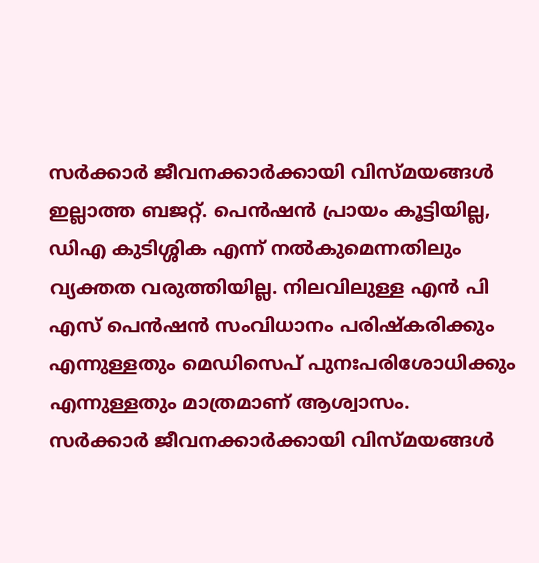സർക്കാർ ജീവനക്കാർക്കായി വിസ്മയങ്ങൾ ഇല്ലാത്ത ബജറ്റ്. പെൻഷൻ പ്രായം കൂട്ടിയില്ല, ഡിഎ കുടിശ്ശിക എന്ന് നൽകുമെന്നതിലും വ്യക്തത വരുത്തിയില്ല. നിലവിലുള്ള എൻ പി എസ് പെൻഷൻ സംവിധാനം പരിഷ്കരിക്കും എന്നുള്ളതും മെഡിസെപ് പുനഃപരിശോധിക്കും എന്നുള്ളതും മാത്രമാണ് ആശ്വാസം.
സർക്കാർ ജീവനക്കാർക്കായി വിസ്മയങ്ങൾ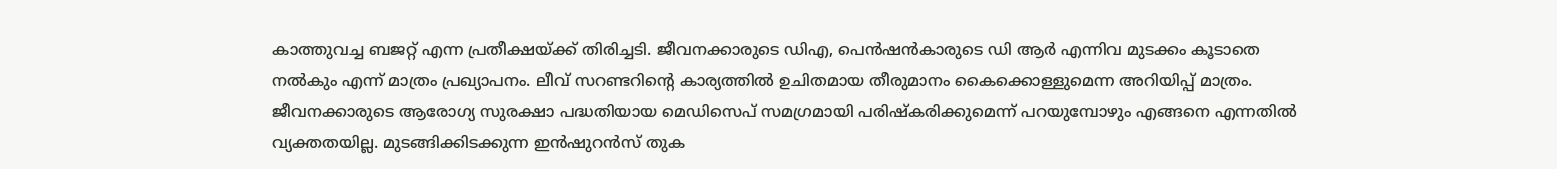കാത്തുവച്ച ബജറ്റ് എന്ന പ്രതീക്ഷയ്ക്ക് തിരിച്ചടി. ജീവനക്കാരുടെ ഡിഎ, പെൻഷൻകാരുടെ ഡി ആർ എന്നിവ മുടക്കം കൂടാതെ നൽകും എന്ന് മാത്രം പ്രഖ്യാപനം. ലീവ് സറണ്ടറിന്റെ കാര്യത്തിൽ ഉചിതമായ തീരുമാനം കൈക്കൊള്ളുമെന്ന അറിയിപ്പ് മാത്രം. ജീവനക്കാരുടെ ആരോഗ്യ സുരക്ഷാ പദ്ധതിയായ മെഡിസെപ് സമഗ്രമായി പരിഷ്കരിക്കുമെന്ന് പറയുമ്പോഴും എങ്ങനെ എന്നതിൽ വ്യക്തതയില്ല. മുടങ്ങിക്കിടക്കുന്ന ഇൻഷുറൻസ് തുക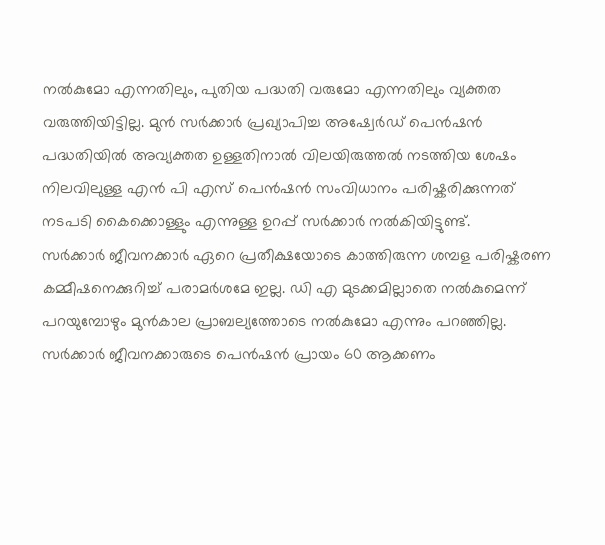നൽകുമോ എന്നതിലും, പുതിയ പദ്ധതി വരുമോ എന്നതിലും വ്യക്തത വരുത്തിയിട്ടില്ല. മുൻ സർക്കാർ പ്രഖ്യാപിച്ച അഷ്വേർഡ് പെൻഷൻ പദ്ധതിയിൽ അവ്യക്തത ഉള്ളതിനാൽ വിലയിരുത്തൽ നടത്തിയ ശേഷം നിലവിലുള്ള എൻ പി എസ് പെൻഷൻ സംവിധാനം പരിഷ്കരിക്കുന്നത് നടപടി കൈക്കൊള്ളും എന്നുള്ള ഉറപ്പ് സർക്കാർ നൽകിയിട്ടുണ്ട്.
സർക്കാർ ജീവനക്കാർ ഏറെ പ്രതീക്ഷയോടെ കാത്തിരുന്ന ശമ്പള പരിഷ്കരണ കമ്മീഷനെക്കുറിച്ച് പരാമർശമേ ഇല്ല. ഡി എ മുടക്കമില്ലാതെ നൽകുമെന്ന് പറയുമ്പോഴും മുൻകാല പ്രാബല്യത്തോടെ നൽകുമോ എന്നും പറഞ്ഞില്ല. സർക്കാർ ജീവനക്കാരുടെ പെൻഷൻ പ്രായം 60 ആക്കണം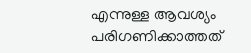എന്നുള്ള ആവശ്യം പരിഗണിക്കാത്തത്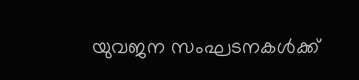യുവജന സംഘടനകൾക്ക്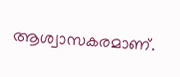ആശ്വാസകരമാണ്.